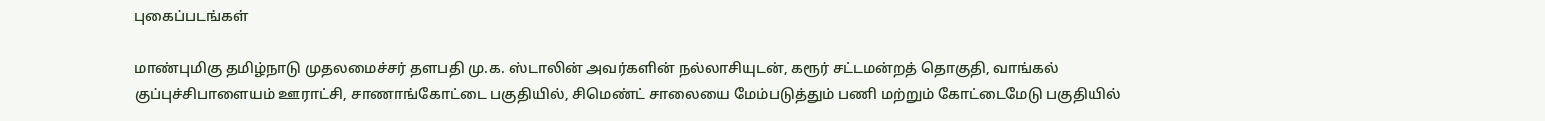புகைப்படங்கள்

மாண்புமிகு தமிழ்நாடு முதலமைச்சர் தளபதி மு.க. ஸ்டாலின் அவர்களின் நல்லாசியுடன், கரூர் சட்டமன்றத் தொகுதி, வாங்கல் குப்புச்சிபாளையம் ஊராட்சி, சாணாங்கோட்டை பகுதியில், சிமெண்ட் சாலையை மேம்படுத்தும் பணி மற்றும் கோட்டைமேடு பகுதியில்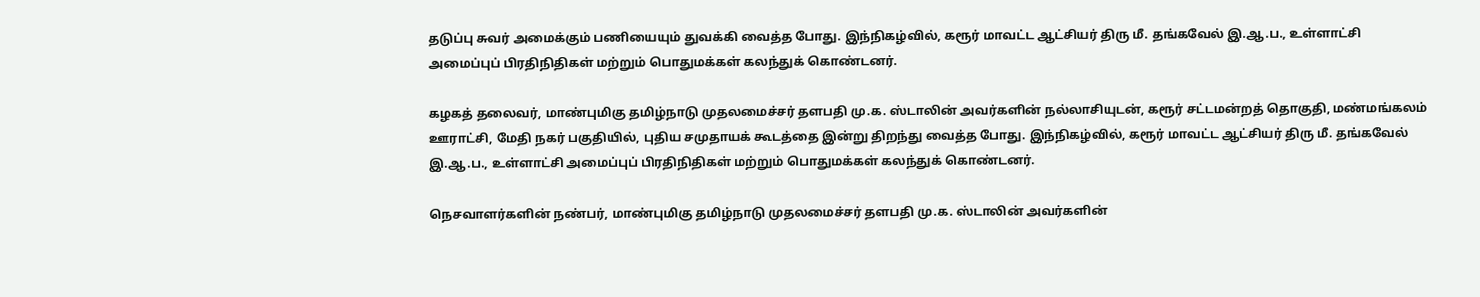தடுப்பு சுவர் அமைக்கும் பணியையும் துவக்கி வைத்த போது. இந்நிகழ்வில், கரூர் மாவட்ட ஆட்சியர் திரு மீ. தங்கவேல் இ.ஆ.ப., உள்ளாட்சி அமைப்புப் பிரதிநிதிகள் மற்றும் பொதுமக்கள் கலந்துக் கொண்டனர்.

கழகத் தலைவர், மாண்புமிகு தமிழ்நாடு முதலமைச்சர் தளபதி மு.க. ஸ்டாலின் அவர்களின் நல்லாசியுடன், கரூர் சட்டமன்றத் தொகுதி, மண்மங்கலம் ஊராட்சி, மேதி நகர் பகுதியில், புதிய சமுதாயக் கூடத்தை இன்று திறந்து வைத்த போது. இந்நிகழ்வில், கரூர் மாவட்ட ஆட்சியர் திரு மீ. தங்கவேல் இ.ஆ.ப., உள்ளாட்சி அமைப்புப் பிரதிநிதிகள் மற்றும் பொதுமக்கள் கலந்துக் கொண்டனர்.

நெசவாளர்களின் நண்பர், மாண்புமிகு தமிழ்நாடு முதலமைச்சர் தளபதி மு.க. ஸ்டாலின் அவர்களின்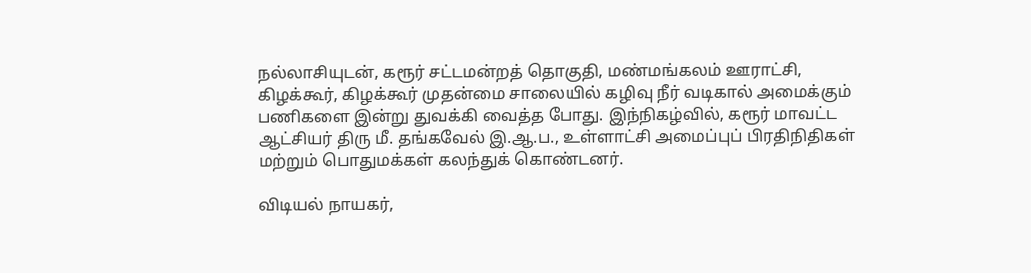நல்லாசியுடன், கரூர் சட்டமன்றத் தொகுதி, மண்மங்கலம் ஊராட்சி, கிழக்கூர், கிழக்கூர் முதன்மை சாலையில் கழிவு நீர் வடிகால் அமைக்கும் பணிகளை இன்று துவக்கி வைத்த போது. இந்நிகழ்வில், கரூர் மாவட்ட ஆட்சியர் திரு மீ. தங்கவேல் இ.ஆ.ப., உள்ளாட்சி அமைப்புப் பிரதிநிதிகள் மற்றும் பொதுமக்கள் கலந்துக் கொண்டனர்.

விடியல் நாயகர்,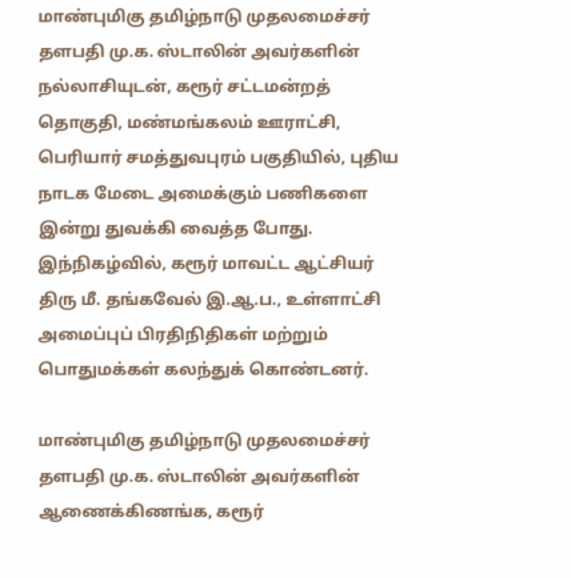மாண்புமிகு தமிழ்நாடு முதலமைச்சர் தளபதி மு.க. ஸ்டாலின் அவர்களின் நல்லாசியுடன், கரூர் சட்டமன்றத் தொகுதி, மண்மங்கலம் ஊராட்சி, பெரியார் சமத்துவபுரம் பகுதியில், புதிய நாடக மேடை அமைக்கும் பணிகளை இன்று துவக்கி வைத்த போது. இந்நிகழ்வில், கரூர் மாவட்ட ஆட்சியர் திரு மீ. தங்கவேல் இ.ஆ.ப., உள்ளாட்சி அமைப்புப் பிரதிநிதிகள் மற்றும் பொதுமக்கள் கலந்துக் கொண்டனர்.

மாண்புமிகு தமிழ்நாடு முதலமைச்சர் தளபதி மு.க. ஸ்டாலின் அவர்களின் ஆணைக்கிணங்க, கரூர்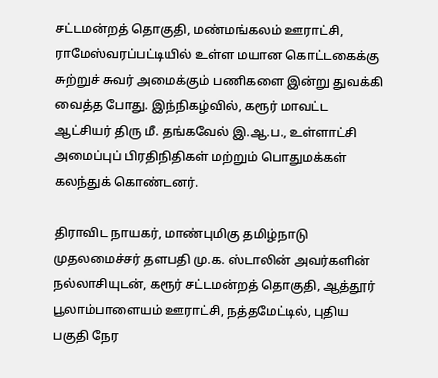சட்டமன்றத் தொகுதி, மண்மங்கலம் ஊராட்சி, ராமேஸ்வரப்பட்டியில் உள்ள மயான கொட்டகைக்கு சுற்றுச் சுவர் அமைக்கும் பணிகளை இன்று துவக்கி வைத்த போது. இந்நிகழ்வில், கரூர் மாவட்ட ஆட்சியர் திரு மீ. தங்கவேல் இ.ஆ.ப., உள்ளாட்சி அமைப்புப் பிரதிநிதிகள் மற்றும் பொதுமக்கள் கலந்துக் கொண்டனர்.

திராவிட நாயகர், மாண்புமிகு தமிழ்நாடு முதலமைச்சர் தளபதி மு.க. ஸ்டாலின் அவர்களின் நல்லாசியுடன், கரூர் சட்டமன்றத் தொகுதி, ஆத்தூர் பூலாம்பாளையம் ஊராட்சி, நத்தமேட்டில், புதிய பகுதி நேர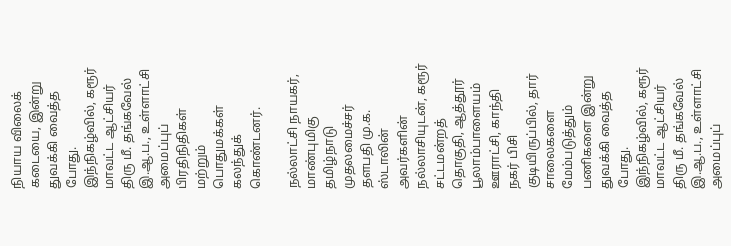நியாய விலைக் கடையை, இன்று துவக்கி வைத்த போது. இந்நிகழ்வில், கரூர் மாவட்ட ஆட்சியர் திரு மீ. தங்கவேல் இ.ஆ.ப., உள்ளாட்சி அமைப்புப் பிரதிநிதிகள் மற்றும் பொதுமக்கள் கலந்துக் கொண்டனர்.

நல்லாட்சி நாயகர், மாண்புமிகு தமிழ்நாடு முதலமைச்சர் தளபதி மு.க. ஸ்டாலின் அவர்களின் நல்லாசியுடன், கரூர் சட்டமன்றத் தொகுதி, ஆத்தூர் பூலாம்பாளையம் ஊராட்சி, காந்தி நகர் பிசி குடியிருப்பில், தார் சாலைகளை மேம்படுத்தும் பணிகளை இன்று துவக்கி வைத்த போது. இந்நிகழ்வில், கரூர் மாவட்ட ஆட்சியர் திரு மீ. தங்கவேல் இ.ஆ.ப., உள்ளாட்சி அமைப்புப்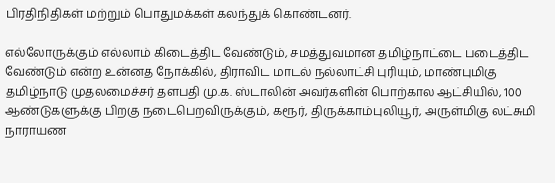பிரதிநிதிகள் மற்றும் பொதுமக்கள் கலந்துக் கொண்டனர்.

எல்லோருக்கும் எல்லாம் கிடைத்திட வேண்டும், சமத்துவமான தமிழ்நாட்டை படைத்திட வேண்டும் என்ற உன்னத நோக்கில், திராவிட மாடல் நல்லாட்சி புரியும், மாண்புமிகு தமிழ்நாடு முதலமைச்சர் தளபதி மு.க. ஸ்டாலின் அவர்களின் பொற்கால ஆட்சியில், 100 ஆண்டுகளுக்கு பிறகு நடைபெறவிருக்கும், கரூர், திருக்காம்புலியூர், அருள்மிகு லட்சுமி நாராயண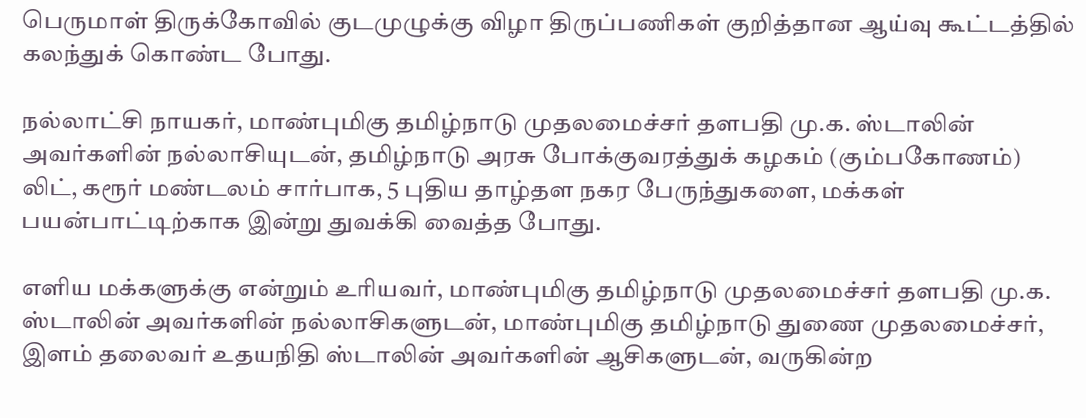பெருமாள் திருக்கோவில் குடமுழுக்கு விழா திருப்பணிகள் குறித்தான ஆய்வு கூட்டத்தில் கலந்துக் கொண்ட போது.

நல்லாட்சி நாயகர், மாண்புமிகு தமிழ்நாடு முதலமைச்சர் தளபதி மு.க. ஸ்டாலின் அவர்களின் நல்லாசியுடன், தமிழ்நாடு அரசு போக்குவரத்துக் கழகம் (கும்பகோணம்) லிட், கரூர் மண்டலம் சார்பாக, 5 புதிய தாழ்தள நகர பேருந்துகளை, மக்கள் பயன்பாட்டிற்காக இன்று துவக்கி வைத்த போது.

எளிய மக்களுக்கு என்றும் உரியவர், மாண்புமிகு தமிழ்நாடு முதலமைச்சர் தளபதி மு.க. ஸ்டாலின் அவர்களின் நல்லாசிகளுடன், மாண்புமிகு தமிழ்நாடு துணை முதலமைச்சர், இளம் தலைவர் உதயநிதி ஸ்டாலின் அவர்களின் ஆசிகளுடன், வருகின்ற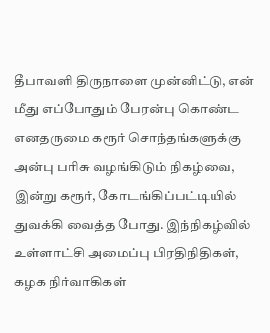தீபாவளி திருநாளை முன்னிட்டு, என் மீது எப்போதும் பேரன்பு கொண்ட எனதருமை கரூர் சொந்தங்களுக்கு அன்பு பரிசு வழங்கிடும் நிகழ்வை, இன்று கரூர், கோடங்கிப்பட்டியில் துவக்கி வைத்த போது. இந்நிகழ்வில் உள்ளாட்சி அமைப்பு பிரதிநிதிகள், கழக நிர்வாகிகள்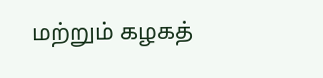மற்றும் கழகத்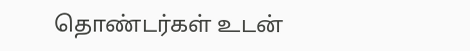தொண்டர்கள் உடன்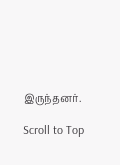இருந்தனர்.

Scroll to Top